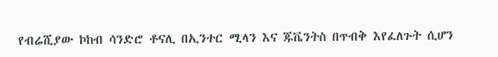የብሬሺያው ኮከብ ሳንድሮ ቶናሊ በኢንተር ሚላን እና ጁቬንትስ በጥብቅ እየፈለጉት ሲሆን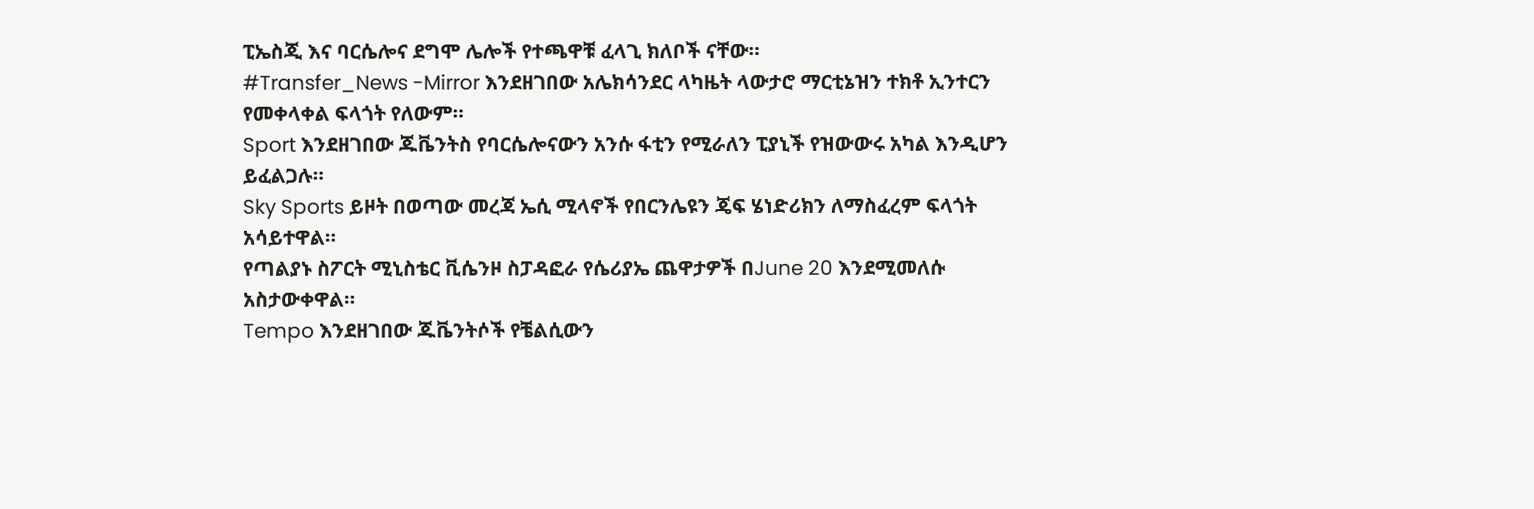ፒኤስጂ እና ባርሴሎና ደግሞ ሌሎች የተጫዋቹ ፈላጊ ክለቦች ናቸው።
#Transfer_News -Mirror እንደዘገበው አሌክሳንደር ላካዜት ላውታሮ ማርቲኔዝን ተክቶ ኢንተርን የመቀላቀል ፍላጎት የለውም።
Sport እንደዘገበው ጁቬንትስ የባርሴሎናውን አንሱ ፋቲን የሚራለን ፒያኒች የዝውውሩ አካል እንዲሆን ይፈልጋሉ።
Sky Sports ይዞት በወጣው መረጃ ኤሲ ሚላኖች የበርንሌዩን ጄፍ ሄነድሪክን ለማስፈረም ፍላጎት አሳይተዋል።
የጣልያኑ ስፖርት ሚኒስቴር ቪሴንዞ ስፓዳፎራ የሴሪያኤ ጨዋታዎች በJune 20 እንደሚመለሱ አስታውቀዋል።
Tempo እንደዘገበው ጁቬንትሶች የቼልሲውን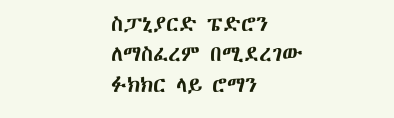ስፓኒያርድ ፔድሮን ለማስፈረም በሚደረገው ፉክክር ላይ ሮማን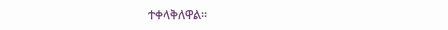ተቀላቅለዋል።